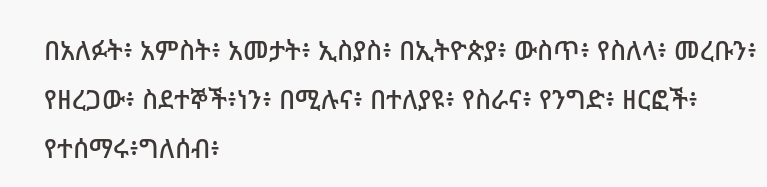በአለፉት፥ አምስት፥ አመታት፥ ኢስያስ፥ በኢትዮጵያ፥ ውስጥ፥ የስለላ፥ መረቡን፥ የዘረጋው፥ ስደተኞች፥ነን፥ በሚሉና፥ በተለያዩ፥ የስራና፥ የንግድ፥ ዘርፎች፥ የተሰማሩ፥ግለሰብ፥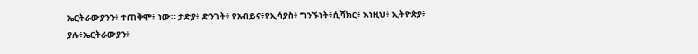ኤርትራውያንን፥ ተጠቅሞ፥ ነው። ታድያ፥ ድንገት፥ የአብይና፥የኢሳያስ፥ ግንኙነት፥ሲሻክር፥ እነዚህ፥ ኢትዮጵያ፥ ያሉ፥ኤርትራውያን፥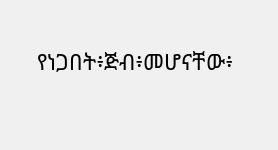የነጋበት፥ጅብ፥መሆናቸው፥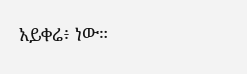አይቀሬ፥ ነው።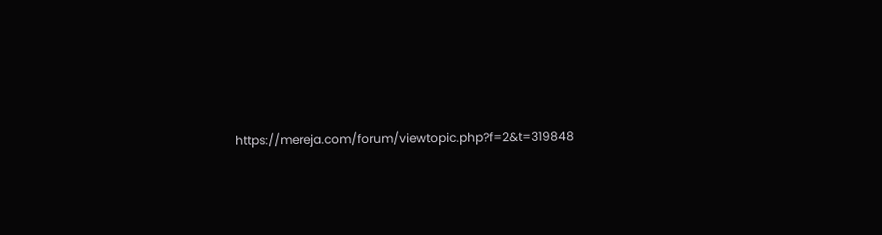https://mereja.com/forum/viewtopic.php?f=2&t=319848